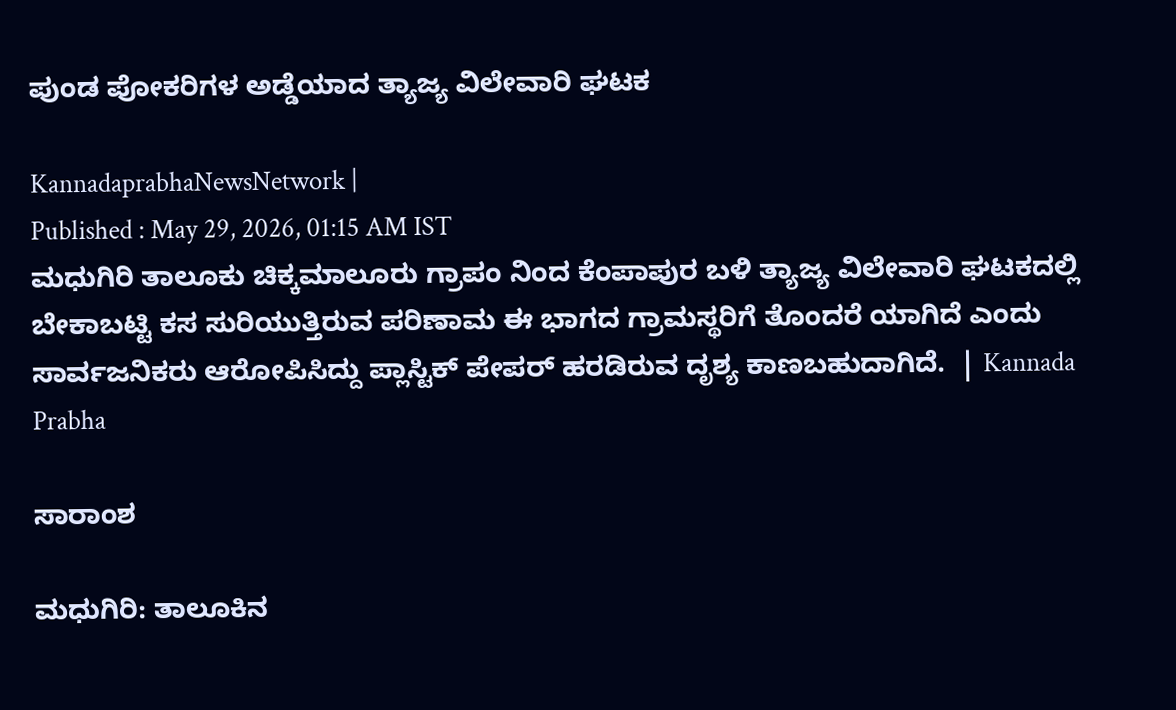ಪುಂಡ ಪೋಕರಿಗಳ ಅಡ್ಡೆಯಾದ ತ್ಯಾಜ್ಯ ವಿಲೇವಾರಿ ಘಟಕ

KannadaprabhaNewsNetwork |
Published : May 29, 2026, 01:15 AM IST
ಮಧುಗಿರಿ ತಾಲೂಕು ಚಿಕ್ಕಮಾಲೂರು ಗ್ರಾಪಂ ನಿಂದ ಕೆಂಪಾಪುರ ಬಳಿ ತ್ಯಾಜ್ಯ ವಿಲೇವಾರಿ ಘಟಕದಲ್ಲಿ ಬೇಕಾಬಟ್ಟಿ ಕಸ ಸುರಿಯುತ್ತಿರುವ ಪರಿಣಾಮ ಈ ಭಾಗದ ಗ್ರಾಮಸ್ಥರಿಗೆ ತೊಂದರೆ ಯಾಗಿದೆ ಎಂದು ಸಾರ್ವಜನಿಕರು ಆರೋಪಿಸಿದ್ದು ಪ್ಲಾಸ್ಟಿಕ್ ಪೇಪರ್ ಹರಡಿರುವ ದೃಶ್ಯ ಕಾಣಬಹುದಾಗಿದೆ.  | Kannada Prabha

ಸಾರಾಂಶ

ಮಧುಗಿರಿ: ತಾಲೂಕಿನ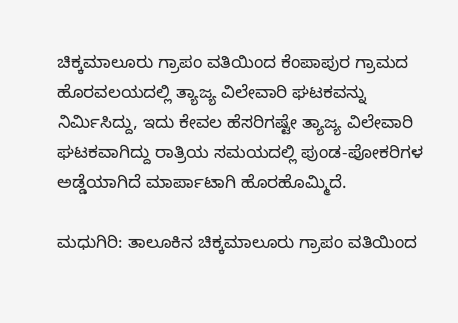ಚಿಕ್ಕಮಾಲೂರು ಗ್ರಾಪಂ ವತಿಯಿಂದ ಕೆಂಪಾಪುರ ಗ್ರಾಮದ ಹೊರವಲಯದಲ್ಲಿ ತ್ಯಾಜ್ಯ ವಿಲೇವಾರಿ ಘಟಕವನ್ನು ನಿರ್ಮಿಸಿದ್ದು, ಇದು ಕೇವಲ ಹೆಸರಿಗಷ್ಟೇ ತ್ಯಾಜ್ಯ ವಿಲೇವಾರಿ ಘಟಕವಾಗಿದ್ದು ರಾತ್ರಿಯ ಸಮಯದಲ್ಲಿ ಪುಂಡ-ಪೋಕರಿಗಳ ಅಡ್ಡೆಯಾಗಿದೆ ಮಾರ್ಪಾಟಾಗಿ ಹೊರಹೊಮ್ಮಿದೆ.

ಮಧುಗಿರಿ: ತಾಲೂಕಿನ ಚಿಕ್ಕಮಾಲೂರು ಗ್ರಾಪಂ ವತಿಯಿಂದ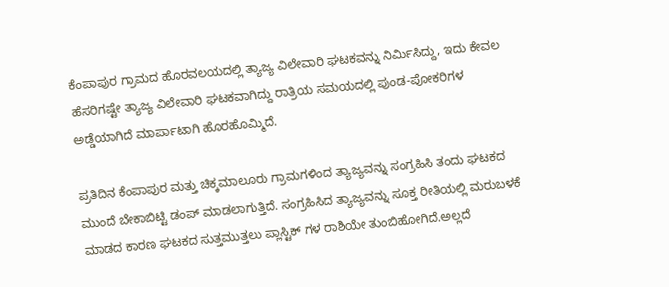ಕೆಂಪಾಪುರ ಗ್ರಾಮದ ಹೊರವಲಯದಲ್ಲಿ ತ್ಯಾಜ್ಯ ವಿಲೇವಾರಿ ಘಟಕವನ್ನು ನಿರ್ಮಿಸಿದ್ದು, ಇದು ಕೇವಲ ಹೆಸರಿಗಷ್ಟೇ ತ್ಯಾಜ್ಯ ವಿಲೇವಾರಿ ಘಟಕವಾಗಿದ್ದು ರಾತ್ರಿಯ ಸಮಯದಲ್ಲಿ ಪುಂಡ-ಪೋಕರಿಗಳ ಅಡ್ಡೆಯಾಗಿದೆ ಮಾರ್ಪಾಟಾಗಿ ಹೊರಹೊಮ್ಮಿದೆ.

ಪ್ರತಿದಿನ ಕೆಂಪಾಪುರ ಮತ್ತು ಚಿಕ್ಕಮಾಲೂರು ಗ್ರಾಮಗಳಿಂದ ತ್ಯಾಜ್ಯವನ್ನು ಸಂಗ್ರಹಿಸಿ ತಂದು ಘಟಕದ ಮುಂದೆ ಬೇಕಾಬಿಟ್ಟಿ ಡಂಪ್ ಮಾಡಲಾಗುತ್ತಿದೆ. ಸಂಗ್ರಹಿಸಿದ ತ್ಯಾಜ್ಯವನ್ನು ಸೂಕ್ತ ರೀತಿಯಲ್ಲಿ ಮರುಬಳಕೆ ಮಾಡದ ಕಾರಣ ಘಟಕದ ಸುತ್ತಮುತ್ತಲು ಪ್ಲಾಸ್ಟಿಕ್ ಗಳ ರಾಶಿಯೇ ತುಂಬಿಹೋಗಿದೆ.ಅಲ್ಲದೆ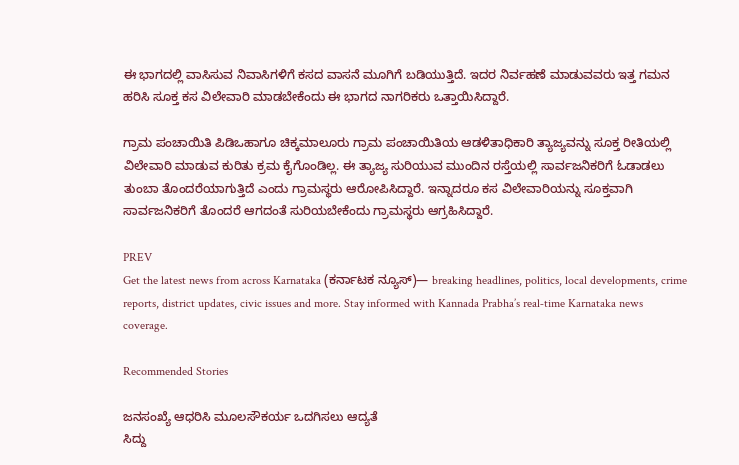ಈ ಭಾಗದಲ್ಲಿ ವಾಸಿಸುವ ನಿವಾಸಿಗಳಿಗೆ ಕಸದ ವಾಸನೆ ಮೂಗಿಗೆ ಬಡಿಯುತ್ತಿದೆ. ಇದರ ನಿರ್ವಹಣೆ ಮಾಡುವವರು ಇತ್ತ ಗಮನ ಹರಿಸಿ ಸೂಕ್ತ ಕಸ ವಿಲೇವಾರಿ ಮಾಡಬೇಕೆಂದು ಈ ಭಾಗದ ನಾಗರಿಕರು ಒತ್ತಾಯಿಸಿದ್ದಾರೆ.

ಗ್ರಾಮ ಪಂಚಾಯಿತಿ ಪಿಡಿಒಹಾಗೂ ಚಿಕ್ಕಮಾಲೂರು ಗ್ರಾಮ ಪಂಚಾಯಿತಿಯ ಆಡಳಿತಾಧಿಕಾರಿ ತ್ಯಾಜ್ಯವನ್ನು ಸೂಕ್ತ ರೀತಿಯಲ್ಲಿ ವಿಲೇವಾರಿ ಮಾಡುವ ಕುರಿತು ಕ್ರಮ ಕೈಗೊಂಡಿಲ್ಲ. ಈ ತ್ಯಾಜ್ಯ ಸುರಿಯುವ ಮುಂದಿನ ರಸ್ತೆಯಲ್ಲಿ ಸಾರ್ವಜನಿಕರಿಗೆ ಓಡಾಡಲು ತುಂಬಾ ತೊಂದರೆಯಾಗುತ್ತಿದೆ ಎಂದು ಗ್ರಾಮಸ್ಥರು ಆರೋಪಿಸಿದ್ದಾರೆ. ಇನ್ನಾದರೂ ಕಸ ವಿಲೇವಾರಿಯನ್ನು ಸೂಕ್ತವಾಗಿ ಸಾರ್ವಜನಿಕರಿಗೆ ತೊಂದರೆ ಆಗದಂತೆ ಸುರಿಯಬೇಕೆಂದು ಗ್ರಾಮಸ್ಥರು ಆಗ್ರಹಿಸಿದ್ದಾರೆ.

PREV
Get the latest news from across Karnataka (ಕರ್ನಾಟಕ ನ್ಯೂಸ್)— breaking headlines, politics, local developments, crime reports, district updates, civic issues and more. Stay informed with Kannada Prabha’s real‑time Karnataka news coverage.

Recommended Stories

ಜನಸಂಖ್ಯೆ ಆಧರಿಸಿ ಮೂಲಸೌಕರ್ಯ ಒದಗಿಸಲು ಆದ್ಯತೆ
ಸಿದ್ದು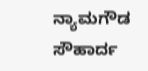ನ್ಯಾಮಗೌಡ ಸೌಹಾರ್ದ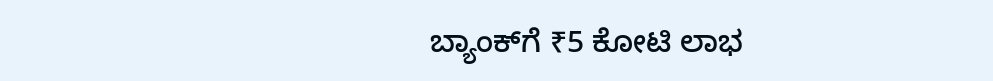ಬ್ಯಾಂಕ್‌ಗೆ ₹5 ಕೋಟಿ ಲಾಭ